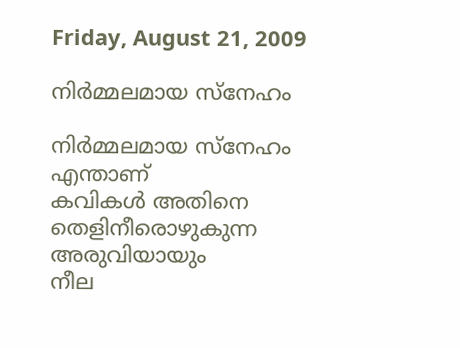Friday, August 21, 2009

നിര്‍മ്മലമായ സ്നേഹം

നിര്‍മ്മലമായ സ്നേഹം എന്താണ്
കവികള്‍ അതിനെ
തെളിനീരൊഴുകുന്ന അരുവിയായും
നീല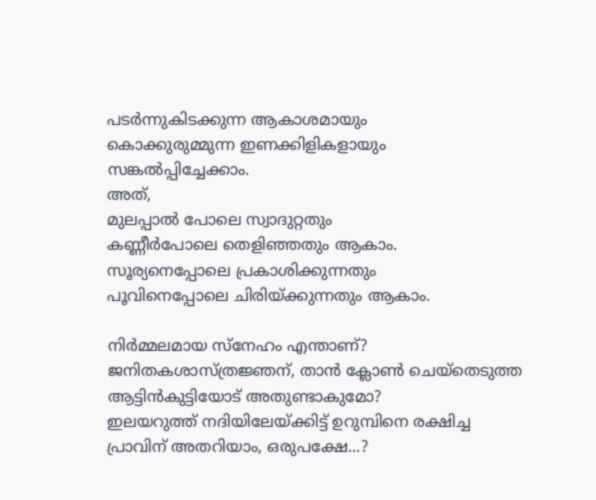പടര്‍ന്നുകിടക്കുന്ന ആകാശമായും
കൊക്കുരുമ്മുന്ന ഇണക്കിളികളായും
സങ്കല്‍പ്പിച്ചേക്കാം.
അത്,
മുലപ്പാല്‍ പോലെ സ്വാദുറ്റതും
കണ്ണീര്‍പോലെ തെളിഞ്ഞതും ആകാം.
സൂര്യനെപ്പോലെ പ്രകാശിക്കുന്നതും
പൂവിനെപ്പോലെ ചിരിയ്ക്കുന്നതും ആകാം.

നിര്‍മ്മലമായ സ്നേഹം എന്താണ്?
ജനിതകശാസ്ത്രജ്ഞന്, താന്‍ ക്ലോണ്‍ ചെയ്തെടുത്ത
ആട്ടിന്‍കുട്ടിയോട് അതുണ്ടാകുമോ?
ഇലയറുത്ത് നദിയിലേയ്ക്കിട്ട് ഉറുമ്പിനെ രക്ഷിച്ച
പ്രാവിന് അതറിയാം, ഒരുപക്ഷേ...?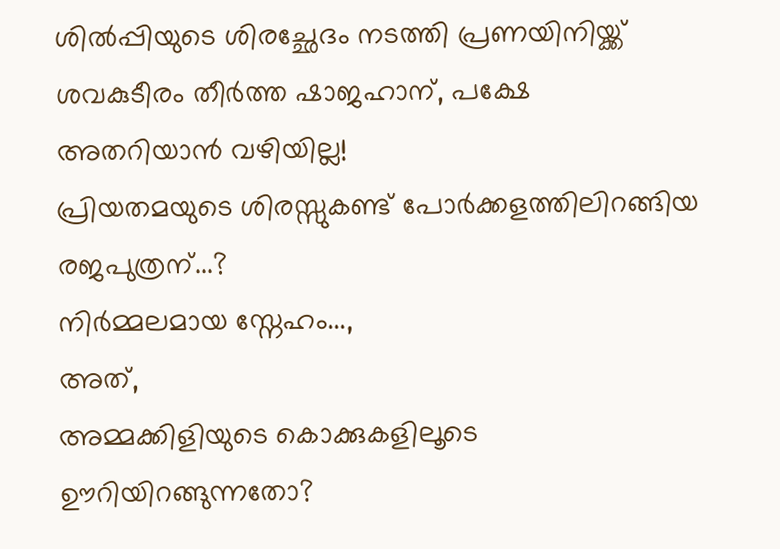ശില്‍പ്പിയുടെ ശിരച്ഛേദം നടത്തി പ്രണയിനിയ്ക്ക്
ശവകുടീരം തീര്‍ത്ത ഷാജഹാന്, പക്ഷേ
അതറിയാന്‍ വഴിയില്ല!
പ്രിയതമയുടെ ശിരസ്സുകണ്ട് പോര്‍ക്കളത്തിലിറങ്ങിയ
രജപുത്രന്...?
നിര്‍മ്മലമായ സ്നേഹം...,
അത്,
അമ്മക്കിളിയുടെ കൊക്കുകളിലൂടെ
ഊറിയിറങ്ങുന്നതോ?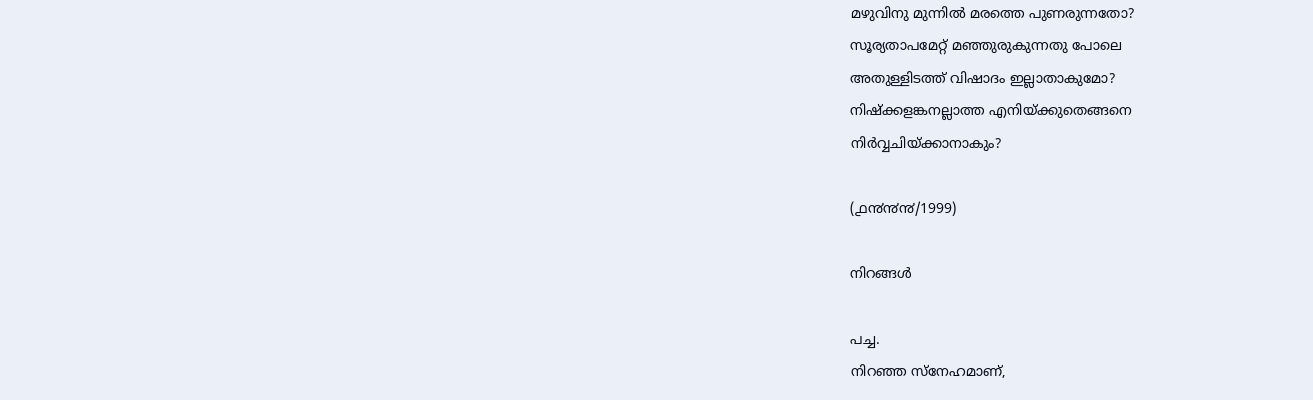മഴുവിനു മുന്നില്‍ മരത്തെ പുണരുന്നതോ?
സൂര്യതാപമേറ്റ് മഞ്ഞുരുകുന്നതു പോലെ
അതുള്ളിടത്ത് വിഷാദം ഇല്ലാതാകുമോ?
നിഷ്ക്കളങ്കനല്ലാത്ത എനിയ്ക്കുതെങ്ങനെ
നിര്‍വ്വചിയ്ക്കാനാകും?

(൧൯൯൯/1999)

നിറങ്ങള്‍

പച്ച.
നിറഞ്ഞ സ്നേഹമാണ്,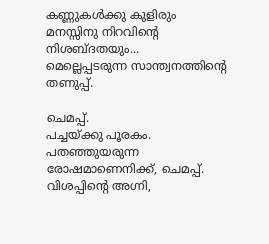കണ്ണുകള്‍ക്കു കുളിരും
മനസ്സിനു നിറവിന്റെ നിശബ്ദതയും...
മെല്ലെപ്പടരുന്ന സാന്ത്വനത്തിന്റെ തണുപ്പ്.

ചെമപ്പ്.
പച്ചയ്ക്കു പൂരകം.
പതഞ്ഞുയരുന്ന രോഷമാണെനിക്ക്, ചെമപ്പ്.
വിശപ്പിന്റെ അഗ്നി,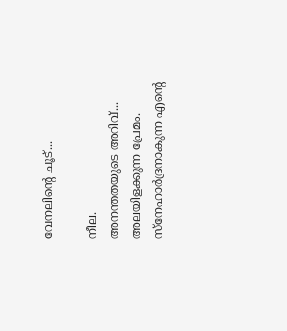വേനലിന്റെ ചൂട്...

നീല.
അനന്തതയുടെ അറിവ്...
അലയിളക്കുന്ന പ്രേമം.
സ്നേഹാര്‍ദ്രനാകുന്ന എന്റെ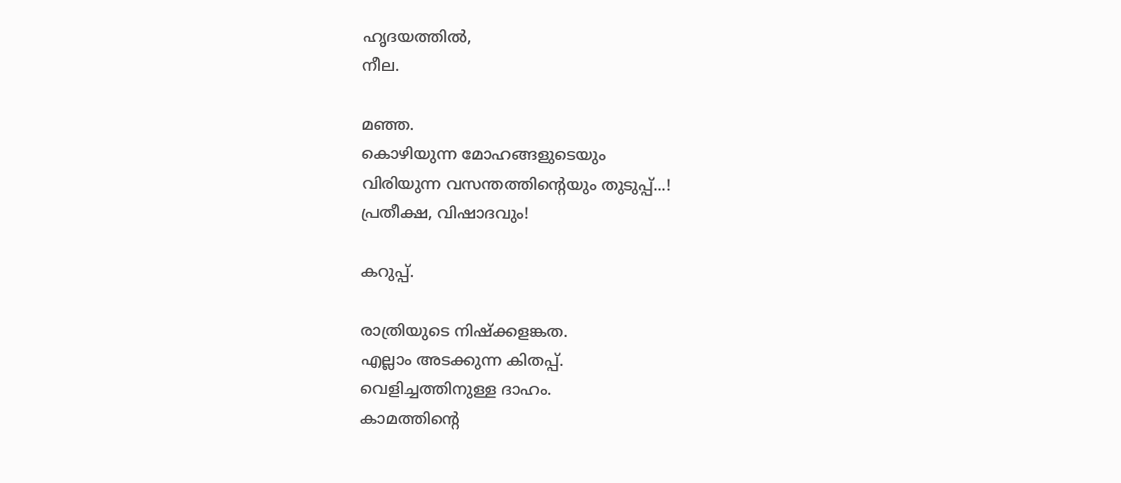ഹൃദയത്തില്‍,
നീല.

മഞ്ഞ.
കൊഴിയുന്ന മോഹങ്ങളുടെയും
വിരിയുന്ന വസന്തത്തിന്റെയും തുടുപ്പ്...!
പ്രതീക്ഷ, വിഷാദവും!

കറുപ്പ്.

രാത്രിയുടെ നിഷ്ക്കളങ്കത.
എല്ലാം അടക്കുന്ന കിതപ്പ്.
വെളിച്ചത്തിനുള്ള ദാഹം.
കാമത്തിന്റെ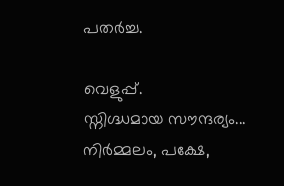പതര്‍ച്ച.

വെളുപ്പ്.
സ്നിഗ്ദ്ധമായ സൗന്ദര്യം...
നിര്‍മ്മലം, പക്ഷേ,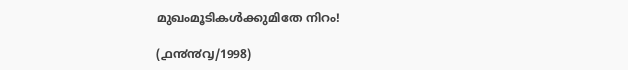മുഖംമൂടികള്‍ക്കുമിതേ നിറം!

(൧൯൯൮/1998)